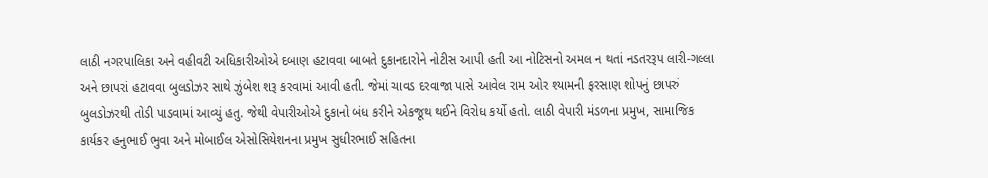લાઠી નગરપાલિકા અને વહીવટી અધિકારીઓએ દબાણ હટાવવા બાબતે દુકાનદારોને નોટીસ આપી હતી આ નોટિસનો અમલ ન થતાં નડતરરૂપ લારી-ગલ્લા અને છાપરાં હટાવવા બુલડોઝર સાથે ઝુંબેશ શરૂ કરવામાં આવી હતી. જેમાં ચાવડ દરવાજા પાસે આવેલ રામ ઓર શ્યામની ફરસાણ શોપનું છાપરું બુલડોઝરથી તોડી પાડવામાં આવ્યું હતુ. જેથી વેપારીઓએ દુકાનો બંધ કરીને એકજૂથ થઈને વિરોધ કર્યો હતો. લાઠી વેપારી મંડળના પ્રમુખ, સામાજિક કાર્યકર હનુભાઈ ભુવા અને મોબાઈલ એસોસિયેશનના પ્રમુખ સુધીરભાઈ સહિતના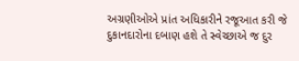અગ્રણીઓએ પ્રાંત અધિકારીને રજૂઆત કરી જે દુકાનદારોના દબાણ હશે તે સ્વેચ્છાએ જ દુર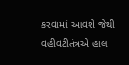કરવામાં આવશે જેથી વહીવટીતંત્રએ હાલ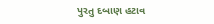પુરતુ દબાણ હટાવ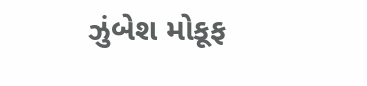ઝુંબેશ મોકૂફ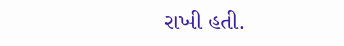રાખી હતી.